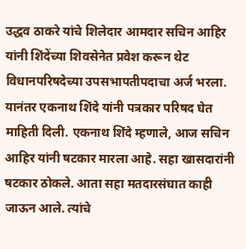उद्धव ठाकरे यांचे शिलेदार आमदार सचिन आहिर यांनी शिंदेंच्या शिवसेनेत प्रवेश करून थेट विधानपरिषदेच्या उपसभापतीपदाचा अर्ज भरला. यानंतर एकनाथ शिंदे यांनी पत्रकार परिषद घेत माहिती दिली. एकनाथ शिंदे म्हणाले, आज सचिन आहिर यांनी षटकार मारला आहे. सहा खासदारांनी षटकार ठोकले. आता सहा मतदारसंघात काही जाऊन आले. त्यांचे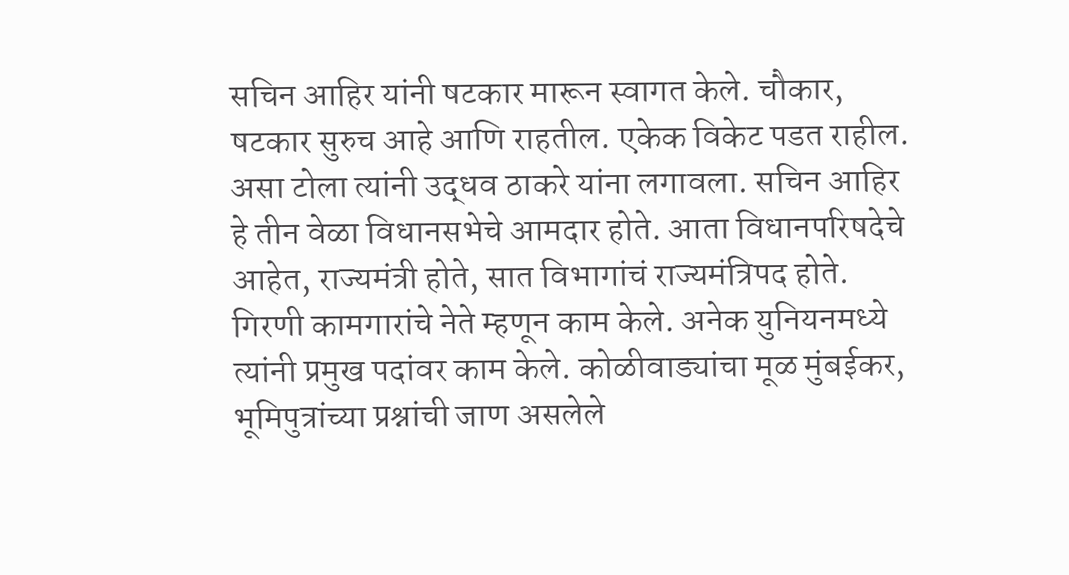सचिन आहिर यांनी षटकार मारून स्वागत केले. चौकार, षटकार सुरुच आहे आणि राहतील. एकेक विकेट पडत राहील. असा टोला त्यांनी उद्धव ठाकरे यांना लगावला. सचिन आहिर हे तीन वेळा विधानसभेचे आमदार होते. आता विधानपरिषदेचे आहेत, राज्यमंत्री होते, सात विभागांचं राज्यमंत्रिपद होते. गिरणी कामगारांचे नेते म्हणून काम केले. अनेक युनियनमध्ये त्यांनी प्रमुख पदांवर काम केले. कोळीवाड्यांचा मूळ मुंबईकर, भूमिपुत्रांच्या प्रश्नांची जाण असलेले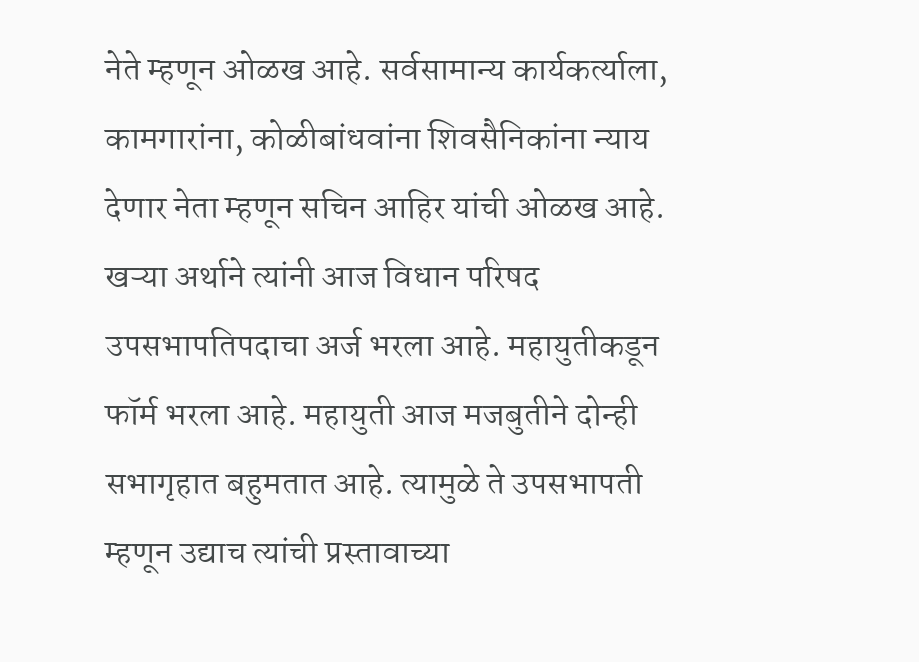नेते म्हणून ओळख आहे. सर्वसामान्य कार्यकर्त्याला, कामगारांना, कोळीबांधवांना शिवसैनिकांना न्याय देणार नेता म्हणून सचिन आहिर यांची ओळख आहे.
खऱ्या अर्थाने त्यांनी आज विधान परिषद उपसभापतिपदाचा अर्ज भरला आहे. महायुतीकडून फॉर्म भरला आहे. महायुती आज मजबुतीने दोन्ही सभागृहात बहुमतात आहे. त्यामुळे ते उपसभापती म्हणून उद्याच त्यांची प्रस्तावाच्या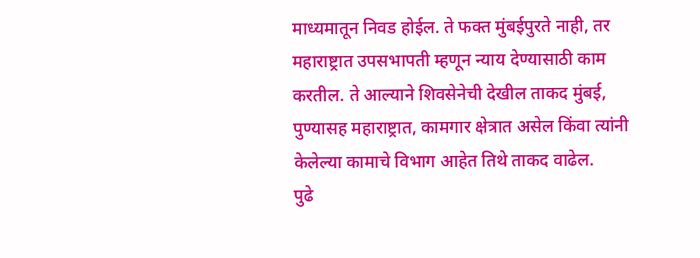माध्यमातून निवड होईल. ते फक्त मुंबईपुरते नाही, तर महाराष्ट्रात उपसभापती म्हणून न्याय देण्यासाठी काम करतील. ते आल्याने शिवसेनेची देखील ताकद मुंबई, पुण्यासह महाराष्ट्रात, कामगार क्षेत्रात असेल किंवा त्यांनी केलेल्या कामाचे विभाग आहेत तिथे ताकद वाढेल.
पुढे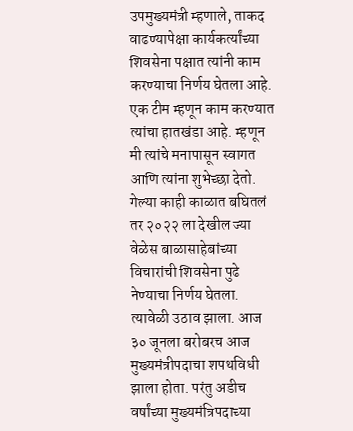उपमुख्यमंत्री म्हणाले, ताकद वाढण्यापेक्षा कार्यकर्त्यांच्या शिवसेना पक्षात त्यांनी काम करण्याचा निर्णय घेतला आहे. एक टीम म्हणून काम करण्यात त्यांचा हातखंडा आहे. म्हणून मी त्यांचे मनापासून स्वागत आणि त्यांना शुभेच्छा देतो. गेल्या काही काळात बघितलं तर २०२२ ला देखील ज्या वेळेस बाळासाहेबांच्या विचारांची शिवसेना पुढे नेण्याचा निर्णय घेतला. त्यावेळी उठाव झाला. आज ३० जूनला बरोबरच आज मुख्यमंत्रीपदाचा शपथविधी झाला होता. परंतु अडीच वर्षांच्या मुख्यमंत्रिपदाच्या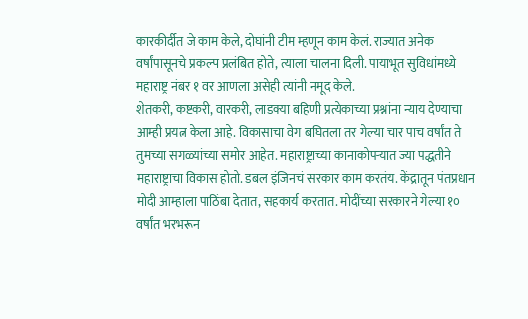कारकीर्दीत जे काम केले, दोघांनी टीम म्हणून काम केलं. राज्यात अनेक वर्षांपासूनचे प्रकल्प प्रलंबित होते, त्याला चालना दिली. पायाभूत सुविधांमध्ये महाराष्ट्र नंबर १ वर आणला असेही त्यांनी नमूद केले.
शेतकरी, कष्टकरी, वारकरी, लाडक्या बहिणी प्रत्येकाच्या प्रश्नांना न्याय देण्याचा आम्ही प्रयत्न केला आहे. विकासाचा वेग बघितला तर गेल्या चार पाच वर्षांत ते तुमच्या सगळ्यांच्या समोर आहेत. महाराष्ट्राच्या कानाकोपऱ्यात ज्या पद्धतीने महाराष्ट्राचा विकास होतो. डबल इंजिनचं सरकार काम करतंय. केंद्रातून पंतप्रधान मोदी आम्हाला पाठिंबा देतात, सहकार्य करतात. मोदींच्या सरकारने गेल्या १० वर्षांत भरभरून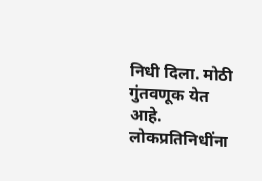निधी दिला. मोठी गुंतवणूक येत आहे. लोकप्रतिनिधींना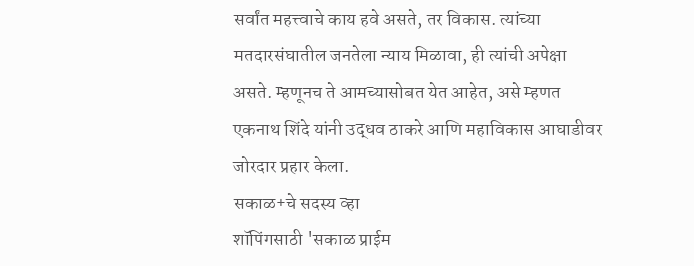सर्वांत महत्त्वाचे काय हवे असते, तर विकास. त्यांच्या मतदारसंघातील जनतेला न्याय मिळावा, ही त्यांची अपेक्षा असते. म्हणूनच ते आमच्यासोबत येत आहेत, असे म्हणत एकनाथ शिंदे यांनी उद्धव ठाकरे आणि महाविकास आघाडीवर जोरदार प्रहार केला.
सकाळ+चे सदस्य व्हा
शॉपिंगसाठी 'सकाळ प्राईम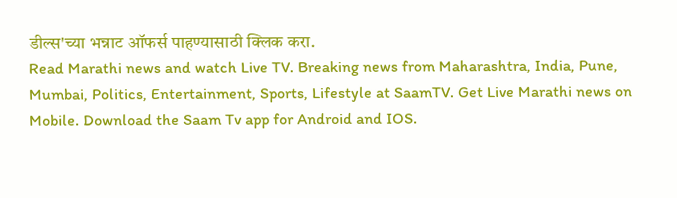डील्स'च्या भन्नाट ऑफर्स पाहण्यासाठी क्लिक करा.
Read Marathi news and watch Live TV. Breaking news from Maharashtra, India, Pune, Mumbai, Politics, Entertainment, Sports, Lifestyle at SaamTV. Get Live Marathi news on Mobile. Download the Saam Tv app for Android and IOS.